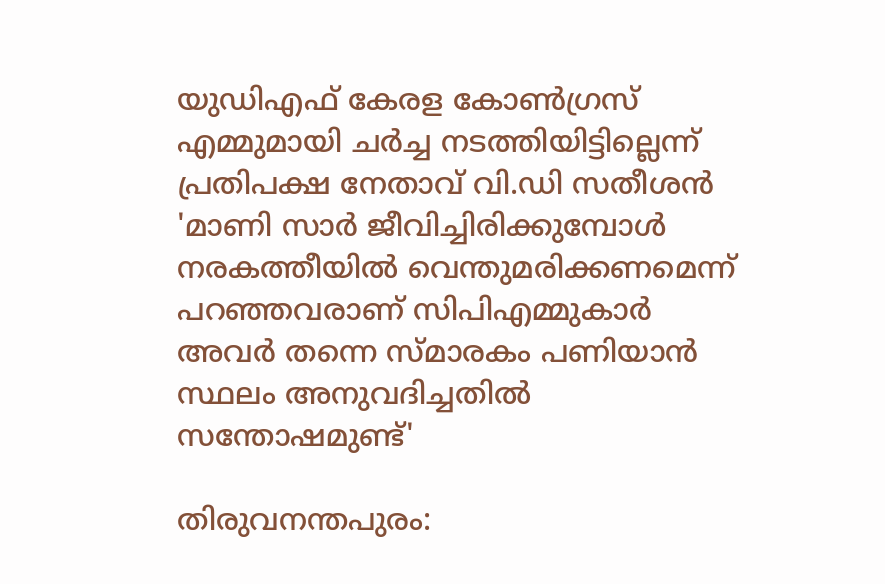യുഡിഎഫ് കേരള കോൺഗ്രസ് എമ്മുമായി ചർച്ച നടത്തിയിട്ടില്ലെന്ന് പ്രതിപക്ഷ നേതാവ് വി.ഡി സതീശൻ
'മാണി സാർ ജീവിച്ചിരിക്കുമ്പോൾ നരകത്തീയിൽ വെന്തുമരിക്കണമെന്ന് പറഞ്ഞവരാണ് സിപിഎമ്മുകാർ അവർ തന്നെ സ്മാരകം പണിയാൻ സ്ഥലം അനുവദിച്ചതിൽ സന്തോഷമുണ്ട്'

തിരുവനന്തപുരം: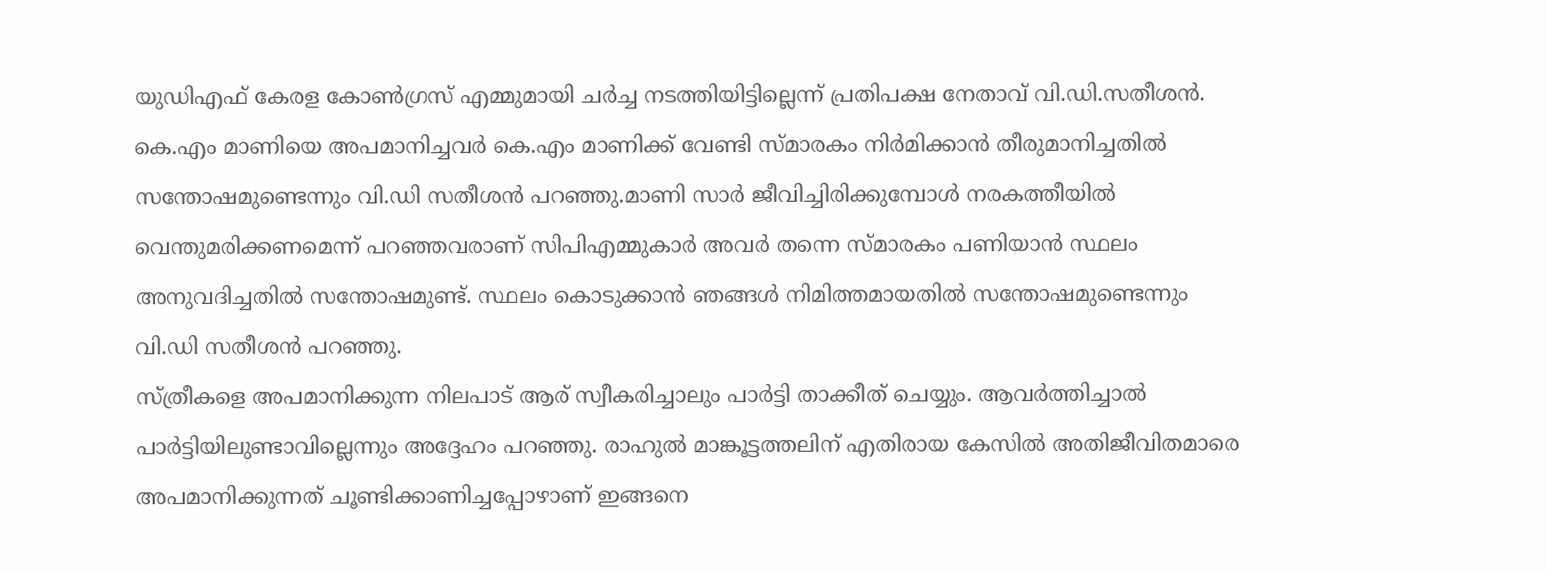യുഡിഎഫ് കേരള കോൺഗ്രസ് എമ്മുമായി ചർച്ച നടത്തിയിട്ടില്ലെന്ന് പ്രതിപക്ഷ നേതാവ് വി.ഡി.സതീശൻ. കെ.എം മാണിയെ അപമാനിച്ചവർ കെ.എം മാണിക്ക് വേണ്ടി സ്മാരകം നിർമിക്കാൻ തീരുമാനിച്ചതിൽ സന്തോഷമുണ്ടെന്നും വി.ഡി സതീശൻ പറഞ്ഞു.മാണി സാർ ജീവിച്ചിരിക്കുമ്പോൾ നരകത്തീയിൽ വെന്തുമരിക്കണമെന്ന് പറഞ്ഞവരാണ് സിപിഎമ്മുകാർ അവർ തന്നെ സ്മാരകം പണിയാൻ സ്ഥലം അനുവദിച്ചതിൽ സന്തോഷമുണ്ട്. സ്ഥലം കൊടുക്കാൻ ഞങ്ങൾ നിമിത്തമായതിൽ സന്തോഷമുണ്ടെന്നും വി.ഡി സതീശൻ പറഞ്ഞു.
സ്ത്രീകളെ അപമാനിക്കുന്ന നിലപാട് ആര് സ്വീകരിച്ചാലും പാർട്ടി താക്കീത് ചെയ്യും. ആവർത്തിച്ചാൽ പാർട്ടിയിലുണ്ടാവില്ലെന്നും അദ്ദേഹം പറഞ്ഞു. രാഹുൽ മാങ്കൂട്ടത്തലിന് എതിരായ കേസിൽ അതിജീവിതമാരെ അപമാനിക്കുന്നത് ചൂണ്ടിക്കാണിച്ചപ്പോഴാണ് ഇങ്ങനെ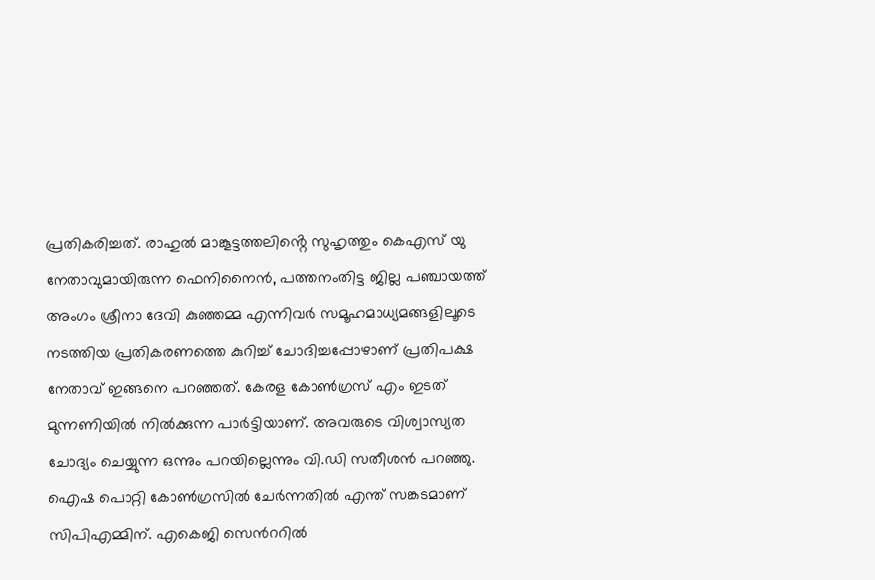പ്രതികരിച്ചത്. രാഹുൽ മാങ്കൂട്ടത്തലിൻ്റെ സുഹൃത്തും കെഎസ് യു നേതാവുമായിരുന്ന ഫെനിനൈൻ, പത്തനംതിട്ട ജില്ല പഞ്ചായത്ത് അംഗം ശ്രീനാ ദേവി കുഞ്ഞമ്മ എന്നിവർ സമൂഹമാധ്യമങ്ങളിലൂടെ നടത്തിയ പ്രതികരണത്തെ കുറിച്ച് ചോദിച്ചപ്പോഴാണ് പ്രതിപക്ഷ നേതാവ് ഇങ്ങനെ പറഞ്ഞത്. കേരള കോൺഗ്രസ് എം ഇടത് മുന്നണിയിൽ നിൽക്കുന്ന പാർട്ടിയാണ്. അവരുടെ വിശ്വാസ്യത ചോദ്യം ചെയ്യുന്ന ഒന്നും പറയില്ലെന്നും വി.ഡി സതീശൻ പറഞ്ഞു.
ഐഷ പൊറ്റി കോൺഗ്രസിൽ ചേർന്നതിൽ എന്ത് സങ്കടമാണ് സിപിഎമ്മിന്. എകെജി സെൻററിൽ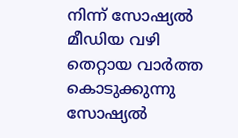നിന്ന് സോഷ്യൽ മീഡിയ വഴി തെറ്റായ വാർത്ത കൊടുക്കുന്നു സോഷ്യൽ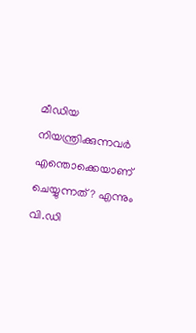മീഡിയ നിയന്ത്രിക്കുന്നവർ എന്തൊക്കെയാണ് ചെയ്യുന്നത് ? എന്നും വി.ഡി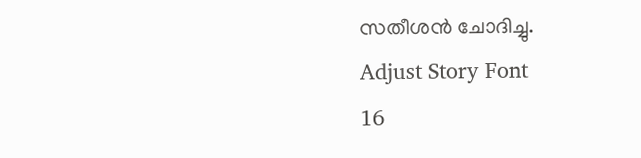സതീശൻ ചോദിച്ചു.
Adjust Story Font
16